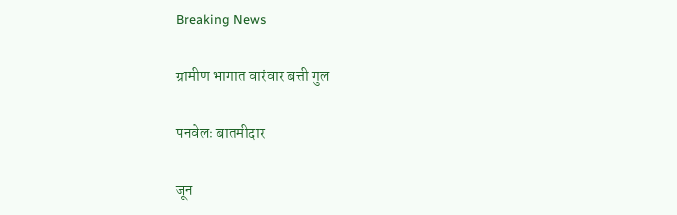Breaking News

ग्रामीण भागात वारंवार बत्ती गुल

पनवेलः बातमीदार

जून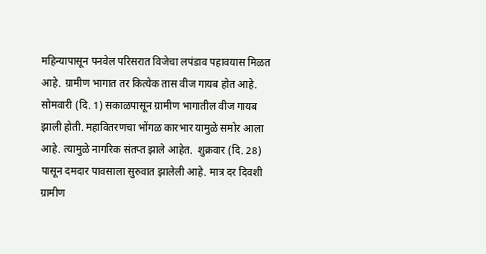महिन्यापासून पनवेल परिसरात विजेचा लपंडाव पहावयास मिळत आहे. ग्रामीण भागात तर कित्येक तास वीज गायब होत आहे. सोमवारी (दि. 1) सकाळपासून ग्रामीण भागातील वीज गायब झाली होती. महावितरणचा भोंगळ कारभार यामुळे समोर आला आहे. त्यामुळे नागरिक संतप्त झाले आहेत.  शुक्रवार (दि. 28) पासून दमदार पावसाला सुरुवात झालेली आहे. मात्र दर दिवशी ग्रामीण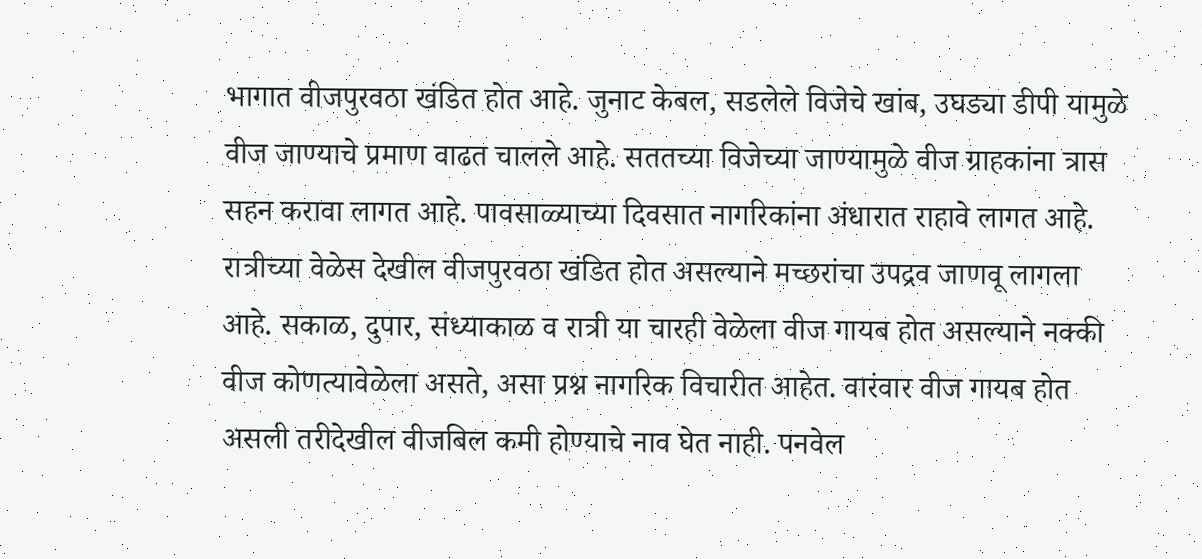भागात वीजपुरवठा खंडित होत आहे. जुनाट केबल, सडलेले विजेचे खांब, उघड्या डीपी यामुळे वीज जाण्याचे प्रमाण वाढत चालले आहे. सततच्या विजेच्या जाण्यामुळे वीज ग्राहकांना त्रास सहन करावा लागत आहे. पावसाळ्याच्या दिवसात नागरिकांना अंधारात राहावे लागत आहे. रात्रीच्या वेळेस देखील वीजपुरवठा खंडित होत असल्याने मच्छरांचा उपद्रव जाणवू लागला आहे. सकाळ, दुपार, संध्याकाळ व रात्री या चारही वेळेला वीज गायब होत असल्याने नक्की वीज कोणत्यावेळेला असते, असा प्रश्न नागरिक विचारीत आहेत. वारंवार वीज गायब होत असली तरीदेखील वीजबिल कमी होण्याचे नाव घेत नाही. पनवेल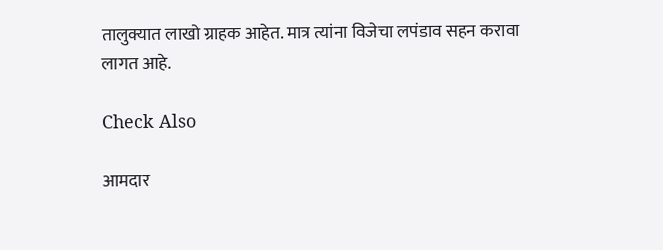तालुक्यात लाखो ग्राहक आहेत. मात्र त्यांना विजेचा लपंडाव सहन करावा लागत आहे.

Check Also

आमदार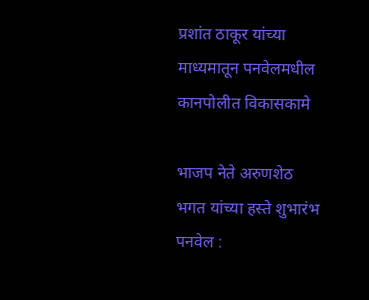प्रशांत ठाकूर यांच्या माध्यमातून पनवेलमधील कानपोलीत विकासकामे

भाजप नेते अरुणशेठ भगत यांच्या हस्ते शुभारंभ पनवेल :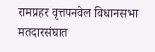रामप्रहर वृत्तपनवेल विधानसभा मतदारसंघात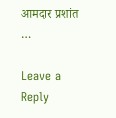आमदार प्रशांत …

Leave a Reply